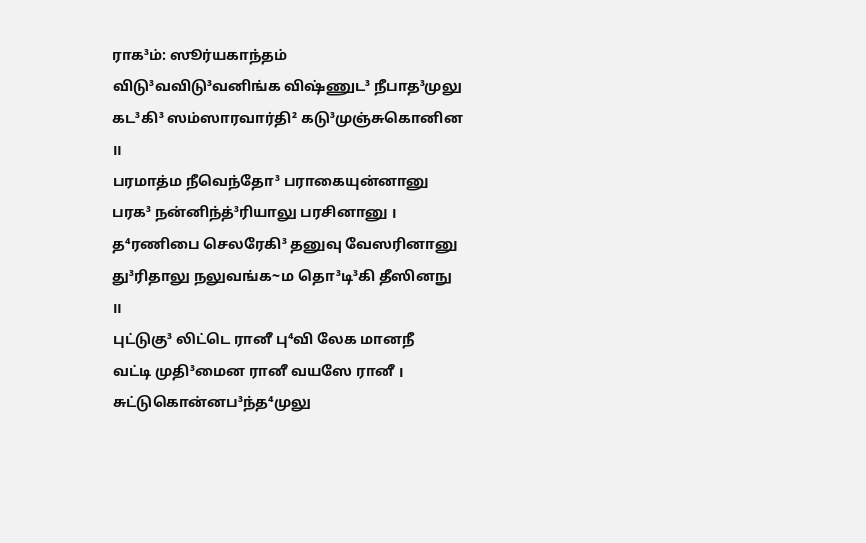ராக³ம்: ஸூர்யகாந்தம்
விடு³வவிடு³வனிங்க விஷ்ணுட³ நீபாத³முலு
கட³கி³ ஸம்ஸாரவார்தி² கடு³முஞ்சுகொனின ॥
பரமாத்ம நீவெந்தோ³ பராகையுன்னானு
பரக³ நன்னிந்த்³ரியாலு பரசினானு ।
த⁴ரணிபை செலரேகி³ தனுவு வேஸரினானு
து³ரிதாலு நலுவங்க~ம தொ³டி³கி தீஸினநு ॥
புட்டுகு³ லிட்டெ ரானீ பு⁴வி லேக மானநீ
வட்டி முதி³மைன ரானீ வயஸே ரானீ ।
சுட்டுகொன்னப³ந்த⁴முலு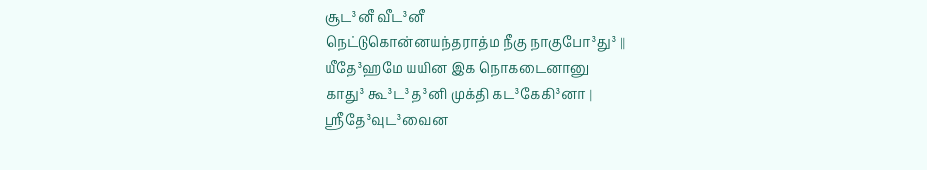சூட³னீ வீட³னீ
நெட்டுகொன்னயந்தராத்ம நீகு நாகுபோ³து³ ॥
யீதே³ஹமே யயின இக நொகடைனானு
காது³ கூ³ட³த³னி முக்தி கட³கேகி³னா ।
ஶ்ரீதே³வுட³வைன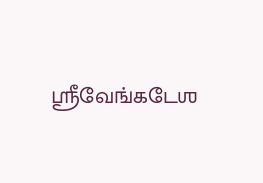ஶ்ரீவேங்கடேஶ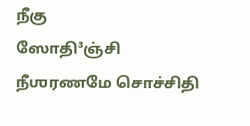நீகு
ஸோதி³ஞ்சி நீஶரணமே சொச்சிதி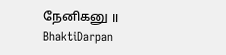நேனிகனு ॥
BhaktiDarpan